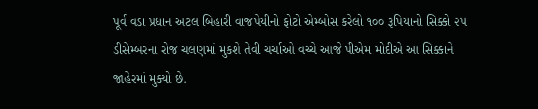પૂર્વ વડા પ્રધાન અટલ બિહારી વાજપેયીનો ફોટો એમ્બોસ કરેલો ૧૦૦ રૂપિયાનો સિક્કો ૨૫ ડીસેમ્બરના રોજ ચલણમાં મુકશે તેવી ચર્ચાઓ વચ્ચે આજે પીએમ મોદીએ આ સિક્કાને જાહેરમાં મુક્યો છે.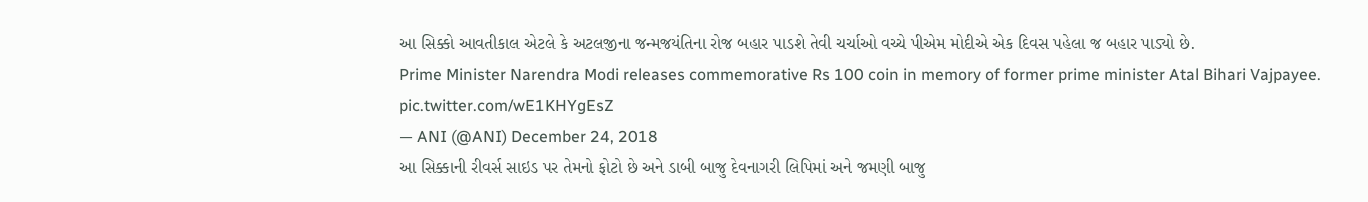આ સિક્કો આવતીકાલ એટલે કે અટલજીના જન્મજયંતિના રોજ બહાર પાડશે તેવી ચર્ચાઓ વચ્ચે પીએમ મોદીએ એક દિવસ પહેલા જ બહાર પાડ્યો છે.
Prime Minister Narendra Modi releases commemorative Rs 100 coin in memory of former prime minister Atal Bihari Vajpayee. pic.twitter.com/wE1KHYgEsZ
— ANI (@ANI) December 24, 2018
આ સિક્કાની રીવર્સ સાઇડ પર તેમનો ફોટો છે અને ડાબી બાજુ દેવનાગરી લિપિમાં અને જમણી બાજુ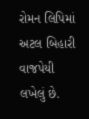રોમન લિપિમાં અટલ બિહારી વાજપેયી લખેલું છે.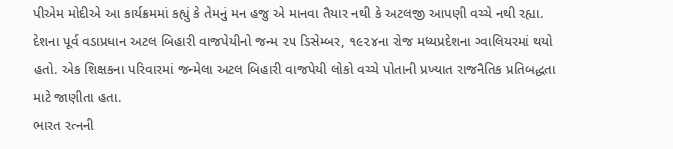પીએમ મોદીએ આ કાર્યક્રમમાં કહ્યું કે તેમનું મન હજુ એ માનવા તૈયાર નથી કે અટલજી આપણી વચ્ચે નથી રહ્યા.
દેશના પૂર્વ વડાપ્રધાન અટલ બિહારી વાજપેયીનો જન્મ ૨૫ ડિસેમ્બર, ૧૯૨૪ના રોજ મધ્યપ્રદેશના ગ્વાલિયરમાં થયો હતો. એક શિક્ષકના પરિવારમાં જન્મેલા અટલ બિહારી વાજપેયી લોકો વચ્ચે પોતાની પ્રખ્યાત રાજનૈતિક પ્રતિબદ્ધતા માટે જાણીતા હતા.
ભારત રત્નની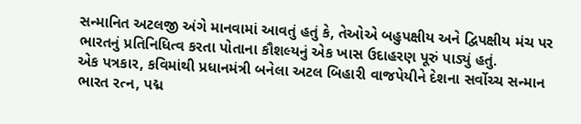સન્માનિત અટલજી અંગે માનવામાં આવતું હતું કે, તેઓએ બહુપક્ષીય અને દ્વિપક્ષીય મંચ પર ભારતનું પ્રતિનિધિત્વ કરતા પોતાના કૌશલ્યનું એક ખાસ ઉદાહરણ પૂરું પાડ્યું હતું.
એક પત્રકાર, કવિમાંથી પ્રધાનમંત્રી બનેલા અટલ બિહારી વાજપેયીને દેશના સર્વોચ્ચ સન્માન ભારત રત્ન, પદ્મ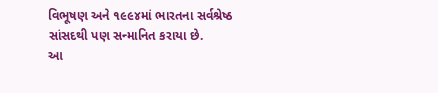વિભૂષણ અને ૧૯૯૪માં ભારતના સર્વશ્રેષ્ઠ સાંસદથી પણ સન્માનિત કરાયા છે.
આ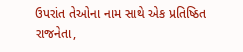ઉપરાંત તેઓના નામ સાથે એક પ્રતિષ્ઠિત રાજનેતા,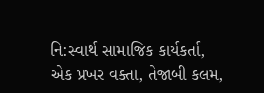નિ:સ્વાર્થ સામાજિક કાર્યકર્તા, એક પ્રખર વક્તા, તેજાબી કલમ,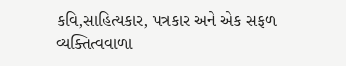કવિ,સાહિત્યકાર, પત્રકાર અને એક સફળ વ્યક્તિત્વવાળા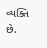વ્યક્તિ છે.